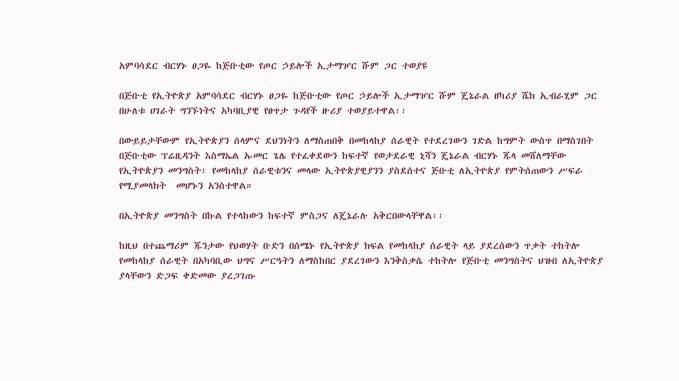አምባሳደር ብርሃኑ ፀጋዬ ከጅቡቲው የጦር ኃይሎች ኢታማዦር ሹም ጋር ተወያዩ

በጅቡቲ የኢትዮጵያ አምባሳደር ብርሃኑ ፀጋዬ ከጅቡቲው የጦር ኃይሎች ኢታማዦር ሹም ጄኔራል ዘካሪያ ሼክ ኢብራሂም ጋር በሁለቱ ሀገራት ግንኙነትና አካባቢያዊ የፀጥታ ጉዳየች ዙሪያ ተወያይተዋል፡፡

በውይይታቸውም የኢትዮጵያን ሰላምና ደህንነትን ለማስጠበቅ በመከላከያ ሰራዊት የተደረገውን ገድል ከግምት ውስጥ በማስገበት በጅቡቲው ፕሬዚዳንት እስማኤል ኡመር ጌሌ የተፈቀደውን ከፍተኛ የወታደራዊ ኒሻን ጄኔራል ብርሃኑ ጁላ መሸለማቸው የኢትዮጵያን መንግስት፣ የመከላከያ ሰራዊቱንና መላው ኢትዮጵያዊያንን ያስደሰተና ጅቡቲ ለኢትዮጵያ የምትሰጠውን ሥፍራ የሚያመላክት  መሆኑን አንስተዋል።

በኢትዮጵያ መንግስት በኩል የተላከውን ከፍተኛ ምስጋና ለጄኔራሉ አቅርበውላቸዋል፡፡

ከዚህ በተጨማሪም ጁንታው የህወሃት ቡድን በሰሜኑ የኢትዮጵያ ክፍል የመከላከያ ሰራዊት ላይ ያደረሰውን ጥቃት ተከትሎ የመከላከያ ሰራዊት በአካባቢው ህግና ሥርዓትን ለማስከበር ያደረገውን እንቅስቃሴ ተከትሎ የጅቡቲ መንግስትና ህዝብ ለኢትዮጵያ ያላቸውን ድጋፍ ቀድመው ያረጋገጡ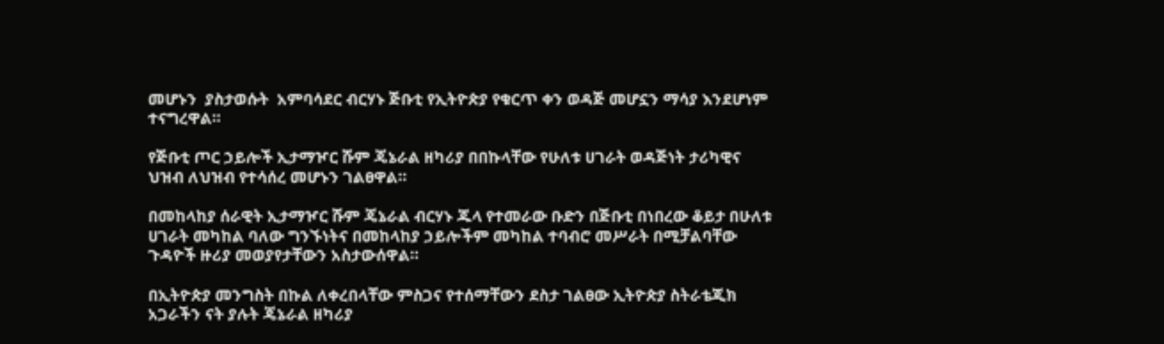መሆኑን  ያስታወሱት  አምባሳደር ብርሃኑ ጅቡቲ የኢትዮጵያ የቁርጥ ቀን ወዳጅ መሆኗን ማሳያ እንደሆነም ተናግረዋል።

የጅቡቲ ጦር ኃይሎች ኢታማዦር ሹም ጄኔራል ዘካሪያ በበኩላቸው የሁለቱ ሀገራት ወዳጅነት ታሪካዊና ህዝብ ለህዝብ የተሳሰረ መሆኑን ገልፀዋል።

በመከላከያ ሰራዊት ኢታማዦር ሹም ጄኔራል ብርሃኑ ጁላ የተመራው ቡድን በጅቡቲ በነበረው ቆይታ በሁለቱ ሀገራት መካከል ባለው ግንኙነትና በመከላከያ ኃይሎችም መካከል ተባብሮ መሥራት በሚቻልባቸው ጉዳዮች ዙሪያ መወያየታቸውን አስታውሰዋል።

በኢትዮጵያ መንግስት በኩል ለቀረበላቸው ምስጋና የተሰማቸውን ደስታ ገልፀው ኢትዮጵያ ስትራቴጂክ አጋራችን ናት ያሉት ጄኔራል ዘካሪያ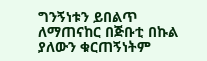ግንኝነቱን ይበልጥ ለማጠናከር በጅቡቲ በኩል ያለውን ቁርጠኝነትም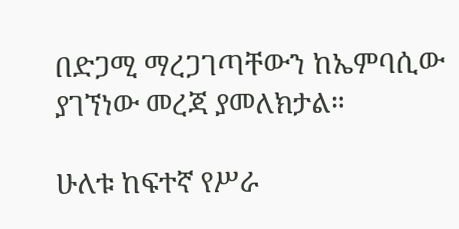በድጋሚ ማረጋገጣቸውን ከኤምባሲው ያገኘነው መረጃ ያመለክታል።

ሁለቱ ከፍተኛ የሥራ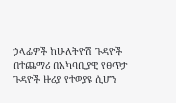ኃላፊዎች ከሁለትዮሽ ጉዳዮች በተጨማሪ በአካባቢያዊ የፀጥታ ጉዳዮች ዙሪያ የተወያዩ ሲሆን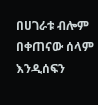በሀገራቱ ብሎም በቀጠናው ሰላም እንዲሰፍን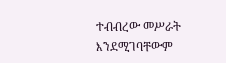ተብብረው መሥራት እንደሚገባቸውም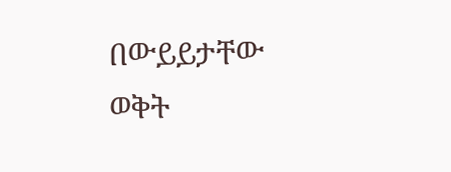በውይይታቸው ወቅት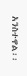አንስተዋል፡፡